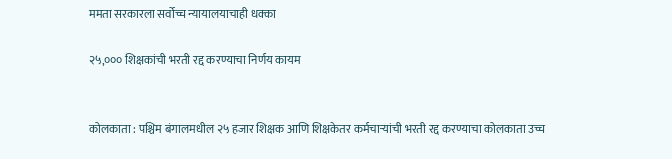ममता सरकारला सर्वोच्च न्यायालयाचाही धक्का

२५,००० शिक्षकांची भरती रद्द करण्याचा निर्णय कायम


कोलकाता : पश्चिम बंगालमधील २५ हजार शिक्षक आणि शिक्षकेतर कर्मचाऱ्यांची भरती रद्द करण्याचा कोलकाता उच्च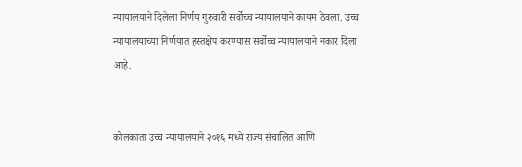न्यायालयाने दिलेला निर्णय गुरुवारी सर्वोच्च न्यायालयाने कायम ठेवला. उच्च न्यायालयाच्या निर्णयात हस्तक्षेप करण्यास सर्वोच्च न्यायालयाने नकार दिला आहे.


कोलकाता उच्च न्यायालयाने २०१६ मध्ये राज्य संचालित आणि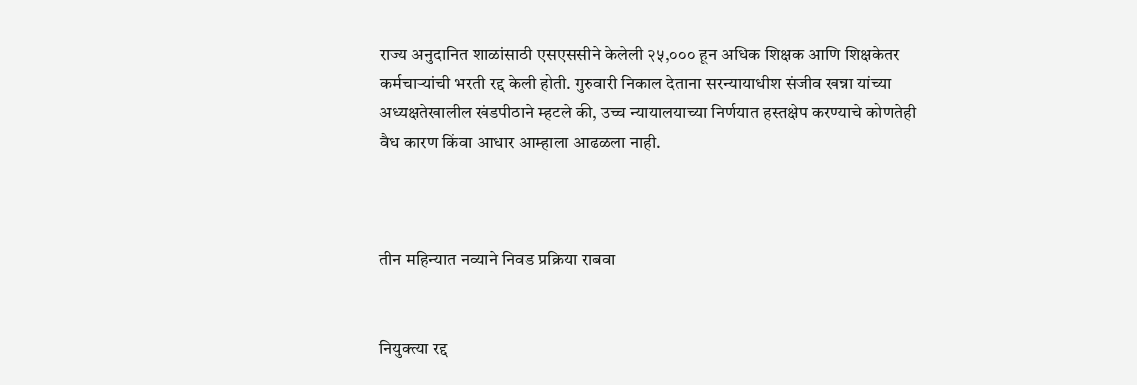राज्य अनुदानित शाळांसाठी एसएससीने केलेली २५,००० हून अधिक शिक्षक आणि शिक्षकेतर कर्मचाऱ्यांची भरती रद्द केली होती. गुरुवारी निकाल देताना सरन्यायाधीश संजीव खन्ना यांच्या अध्यक्षतेखालील खंडपीठाने म्हटले की, उच्च न्यायालयाच्या निर्णयात हस्तक्षेप करण्याचे कोणतेही वैध कारण किंवा आधार आम्हाला आढळला नाही.



तीन महिन्यात नव्याने निवड प्रक्रिया राबवा


नियुक्त्या रद्द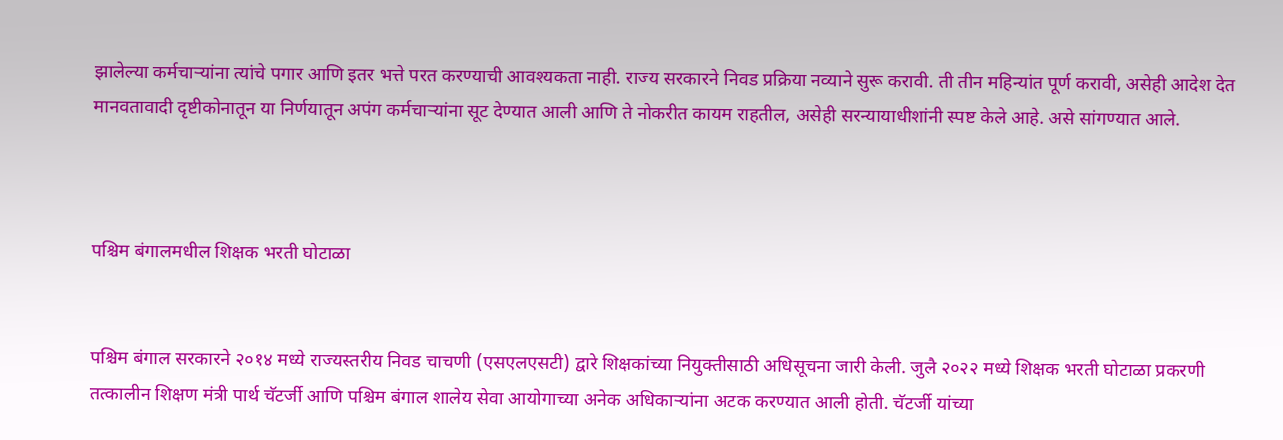झालेल्या कर्मचाऱ्यांना त्यांचे पगार आणि इतर भत्ते परत करण्याची आवश्यकता नाही. राज्य सरकारने निवड प्रक्रिया नव्याने सुरू करावी. ती तीन महिन्यांत पूर्ण करावी, असेही आदेश देत मानवतावादी दृष्टीकोनातून या निर्णयातून अपंग कर्मचाऱ्यांना सूट देण्यात आली आणि ते नोकरीत कायम राहतील, असेही सरन्यायाधीशांनी स्पष्ट केले आहे. असे सांगण्यात आले.



पश्चिम बंगालमधील शिक्षक भरती घोटाळा


पश्चिम बंगाल सरकारने २०१४ मध्ये राज्यस्तरीय निवड चाचणी (एसएलएसटी) द्वारे शिक्षकांच्या नियुक्तीसाठी अधिसूचना जारी केली. जुलै २०२२ मध्ये शिक्षक भरती घोटाळा प्रकरणी तत्कालीन शिक्षण मंत्री पार्थ चॅटर्जी आणि पश्चिम बंगाल शालेय सेवा आयोगाच्या अनेक अधिकाऱ्यांना अटक करण्यात आली होती. चॅटर्जी यांच्या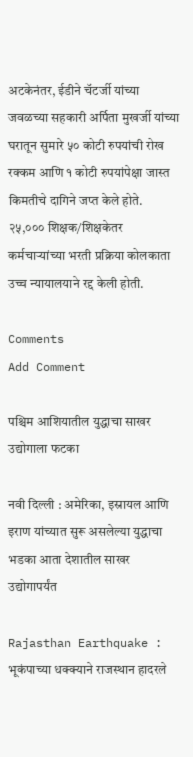अटकेनंतर, ईडीने चॅटर्जी यांच्या जवळच्या सहकारी अर्पिता मुखर्जी यांच्या घरातून सुमारे ५० कोटी रुपयांची रोख रक्कम आणि १ कोटी रुपयांपेक्षा जास्त किमतीचे दागिने जप्त केले होते. २५,००० शिक्षक/शिक्षकेतर कर्मचाऱ्यांच्या भरती प्रक्रिया कोलकाता उच्च न्यायालयाने रद्द केली होती.

Comments
Add Comment

पश्चिम आशियातील युद्धाचा साखर उद्योगाला फटका

नवी दिल्ली : अमेरिका, इस्रायल आणि इराण यांच्यात सुरू असलेल्या युद्धाचा भडका आता देशातील साखर उद्योगापर्यंत

Rajasthan Earthquake : भूकंपाच्या धक्क्याने राजस्थान हादरले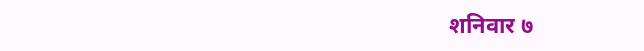शनिवार ७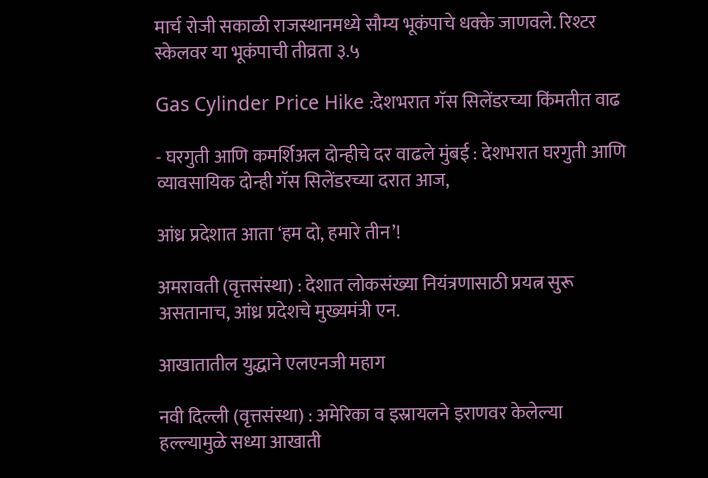मार्च रोजी सकाळी राजस्थानमध्ये सौम्य भूकंपाचे धक्के जाणवले. रिश्टर स्केलवर या भूकंपाची तीव्रता ३.५

Gas Cylinder Price Hike :देशभरात गॅस सिलेंडरच्या किंमतीत वाढ

- घरगुती आणि कमर्शिअल दोन्हीचे दर वाढले मुंबई : देशभरात घरगुती आणि व्यावसायिक दोन्ही गॅस सिलेंडरच्या दरात आज,

आंध्र प्रदेशात आता ‘हम दो, हमारे तीन’!

अमरावती (वृत्तसंस्था) : देशात लोकसंख्या नियंत्रणासाठी प्रयत्न सुरू असतानाच, आंध्र प्रदेशचे मुख्यमंत्री एन.

आखातातील युद्धाने एलएनजी महाग

नवी दिल्ली (वृत्तसंस्था) : अमेरिका व इस्रायलने इराणवर केलेल्या हल्ल्यामुळे सध्या आखाती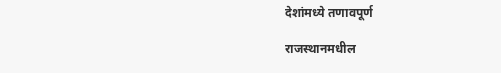देशांमध्ये तणावपूर्ण

राजस्थानमधील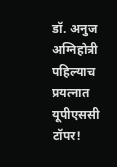डॉ. अनुज अग्निहोत्री पहिल्याच प्रयत्नात यूपीएससी टॉपर!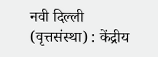नवी दिल्ली (वृत्तसंस्था) : केंद्रीय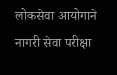लोकसेवा आयोगाने नागरी सेवा परीक्षा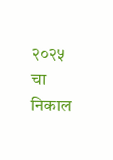२०२५ चा निकाल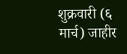शुक्रवारी (६ मार्च) जाहीर